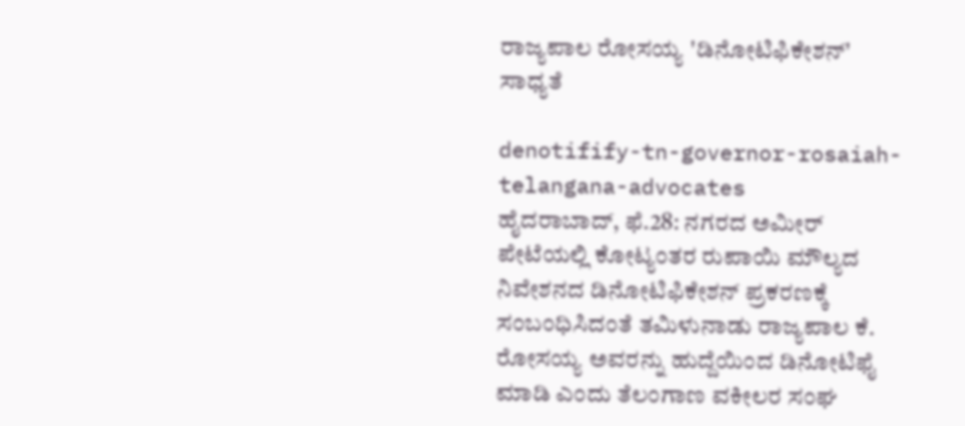ರಾಜ್ಯಪಾಲ ರೋಸಯ್ಯ 'ಡಿನೋಟಿಫಿಕೇಶನ್' ಸಾಧ್ಯತೆ

denotifify-tn-governor-rosaiah-telangana-advocates
ಹೈದರಾಬಾದ್, ಫೆ.28: ನಗರದ ಅಮೀರ್ ಪೇಟೆಯಲ್ಲಿ ಕೋಟ್ಯಂತರ ರುಪಾಯಿ ಮೌಲ್ಯದ ನಿವೇಶನದ ಡಿನೋಟಿಫಿಕೇಶನ್ ಪ್ರಕರಣಕ್ಕೆ ಸಂಬಂಧಿಸಿದಂತೆ ತಮಿಳುನಾಡು ರಾಜ್ಯಪಾಲ ಕೆ. ರೋಸಯ್ಯ ಅವರನ್ನು ಹುದ್ದೆಯಿಂದ ಡಿನೋಟಿಫೈ ಮಾಡಿ ಎಂದು ತೆಲಂಗಾಣ ವಕೀಲರ ಸಂಘ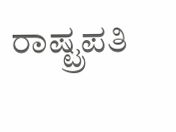ರಾಷ್ಟ್ರಪತಿ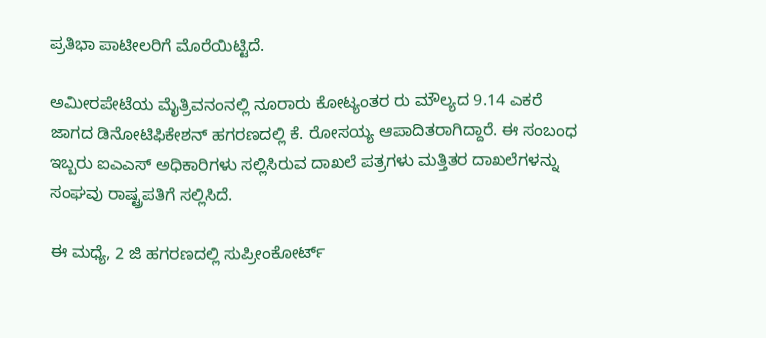ಪ್ರತಿಭಾ ಪಾಟೀಲರಿಗೆ ಮೊರೆಯಿಟ್ಟಿದೆ.

ಅಮೀರಪೇಟೆಯ ಮೈತ್ರಿವನಂನಲ್ಲಿ ನೂರಾರು ಕೋಟ್ಯಂತರ ರು ಮೌಲ್ಯದ 9.14 ಎಕರೆ ಜಾಗದ ಡಿನೋಟಿಫಿಕೇಶನ್ ಹಗರಣದಲ್ಲಿ ಕೆ. ರೋಸಯ್ಯ ಆಪಾದಿತರಾಗಿದ್ದಾರೆ. ಈ ಸಂಬಂಧ ಇಬ್ಬರು ಐಎಎಸ್ ಅಧಿಕಾರಿಗಳು ಸಲ್ಲಿಸಿರುವ ದಾಖಲೆ ಪತ್ರಗಳು ಮತ್ತಿತರ ದಾಖಲೆಗಳನ್ನು ಸಂಘವು ರಾಷ್ಟ್ರಪತಿಗೆ ಸಲ್ಲಿಸಿದೆ.

ಈ ಮಧ್ಯೆ, 2 ಜಿ ಹಗರಣದಲ್ಲಿ ಸುಪ್ರೀಂಕೋರ್ಟ್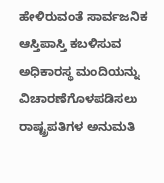ಹೇಳಿರುವಂತೆ ಸಾರ್ವಜನಿಕ ಆಸ್ತಿಪಾಸ್ತಿ ಕಬಳಿಸುವ ಅಧಿಕಾರಸ್ಥ ಮಂದಿಯನ್ನು ವಿಚಾರಣೆಗೊಳಪಡಿಸಲು ರಾಷ್ಟ್ರಪತಿಗಳ ಅನುಮತಿ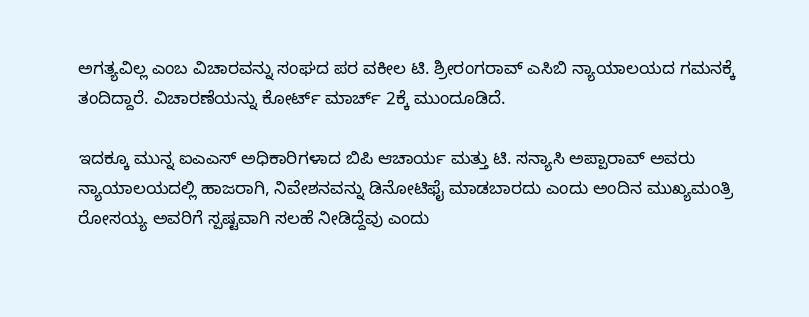ಅಗತ್ಯವಿಲ್ಲ ಎಂಬ ವಿಚಾರವನ್ನು ಸಂಘದ ಪರ ವಕೀಲ ಟಿ. ಶ್ರೀರಂಗರಾವ್ ಎಸಿಬಿ ನ್ಯಾಯಾಲಯದ ಗಮನಕ್ಕೆ ತಂದಿದ್ದಾರೆ. ವಿಚಾರಣೆಯನ್ನು ಕೋರ್ಟ್ ಮಾರ್ಚ್ 2ಕ್ಕೆ ಮುಂದೂಡಿದೆ.

ಇದಕ್ಕೂ ಮುನ್ನ ಐಎಎಸ್ ಅಧಿಕಾರಿಗಳಾದ ಬಿಪಿ ಆಚಾರ್ಯ ಮತ್ತು ಟಿ. ಸನ್ಯಾಸಿ ಅಪ್ಪಾರಾವ್ ಅವರು ನ್ಯಾಯಾಲಯದಲ್ಲಿ ಹಾಜರಾಗಿ, ನಿವೇಶನವನ್ನು ಡಿನೋಟಿಫೈ ಮಾಡಬಾರದು ಎಂದು ಅಂದಿನ ಮುಖ್ಯಮಂತ್ರಿ ರೋಸಯ್ಯ ಅವರಿಗೆ ಸ್ಪಷ್ಟವಾಗಿ ಸಲಹೆ ನೀಡಿದ್ದೆವು ಎಂದು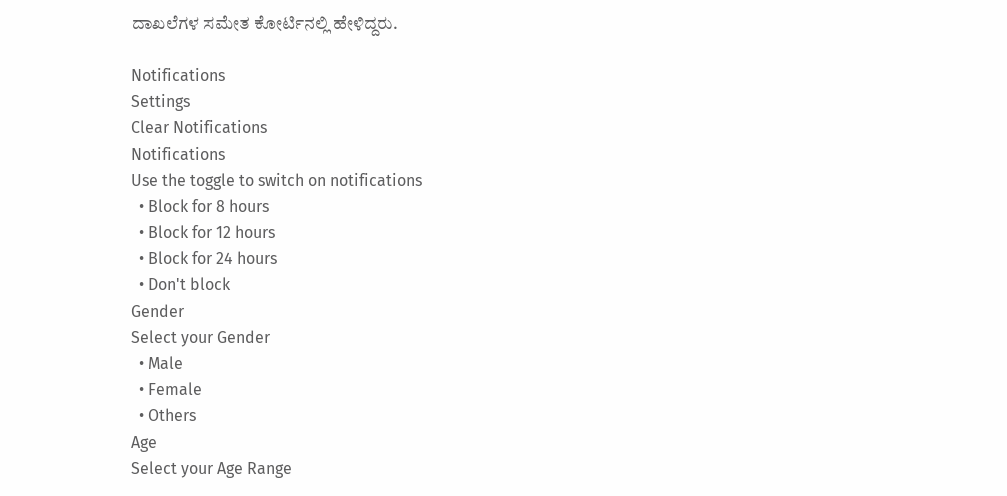ದಾಖಲೆಗಳ ಸಮೇತ ಕೋರ್ಟಿನಲ್ಲಿ ಹೇಳಿದ್ದರು.

Notifications
Settings
Clear Notifications
Notifications
Use the toggle to switch on notifications
  • Block for 8 hours
  • Block for 12 hours
  • Block for 24 hours
  • Don't block
Gender
Select your Gender
  • Male
  • Female
  • Others
Age
Select your Age Range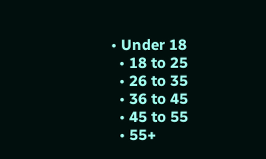• Under 18
  • 18 to 25
  • 26 to 35
  • 36 to 45
  • 45 to 55
  • 55+